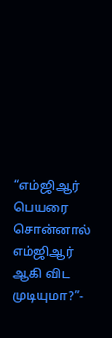“எம்ஜிஆர் பெயரை சொன்னால் எம்ஜிஆர் ஆகி விட முடியுமா?”-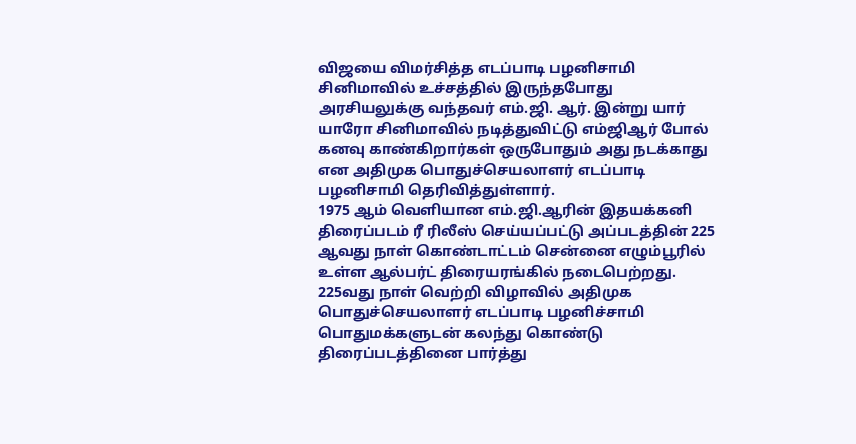விஜயை விமர்சித்த எடப்பாடி பழனிசாமி
சினிமாவில் உச்சத்தில் இருந்தபோது அரசியலுக்கு வந்தவர் எம்.ஜி. ஆர். இன்று யார் யாரோ சினிமாவில் நடித்துவிட்டு எம்ஜிஆர் போல் கனவு காண்கிறார்கள் ஒருபோதும் அது நடக்காது என அதிமுக பொதுச்செயலாளர் எடப்பாடி பழனிசாமி தெரிவித்துள்ளார்.
1975 ஆம் வெளியான எம்.ஜி.ஆரின் இதயக்கனி திரைப்படம் ரீ ரிலீஸ் செய்யப்பட்டு அப்படத்தின் 225 ஆவது நாள் கொண்டாட்டம் சென்னை எழும்பூரில் உள்ள ஆல்பர்ட் திரையரங்கில் நடைபெற்றது. 225வது நாள் வெற்றி விழாவில் அதிமுக பொதுச்செயலாளர் எடப்பாடி பழனிச்சாமி பொதுமக்களுடன் கலந்து கொண்டு திரைப்படத்தினை பார்த்து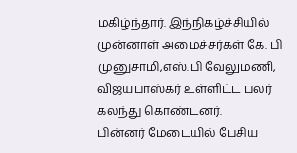மகிழ்ந்தார். இந்நிகழ்ச்சியில் முன்னாள் அமைச்சர்கள் கே. பி முனுசாமி,எஸ்.பி வேலுமணி, விஜயபாஸ்கர் உள்ளிட்ட பலர் கலந்து கொண்டனர்.
பின்னர் மேடையில் பேசிய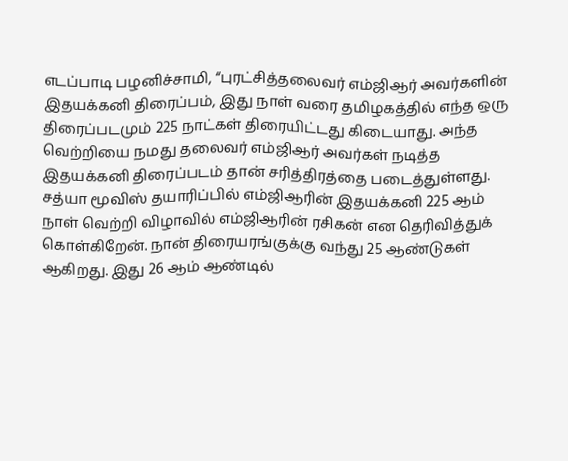எடப்பாடி பழனிச்சாமி, “புரட்சித்தலைவர் எம்ஜிஆர் அவர்களின் இதயக்கனி திரைப்பம், இது நாள் வரை தமிழகத்தில் எந்த ஒரு திரைப்படமும் 225 நாட்கள் திரையிட்டது கிடையாது. அந்த வெற்றியை நமது தலைவர் எம்ஜிஆர் அவர்கள் நடித்த இதயக்கனி திரைப்படம் தான் சரித்திரத்தை படைத்துள்ளது. சத்யா மூவிஸ் தயாரிப்பில் எம்ஜிஆரின் இதயக்கனி 225 ஆம் நாள் வெற்றி விழாவில் எம்ஜிஆரின் ரசிகன் என தெரிவித்துக் கொள்கிறேன். நான் திரையரங்குக்கு வந்து 25 ஆண்டுகள் ஆகிறது. இது 26 ஆம் ஆண்டில்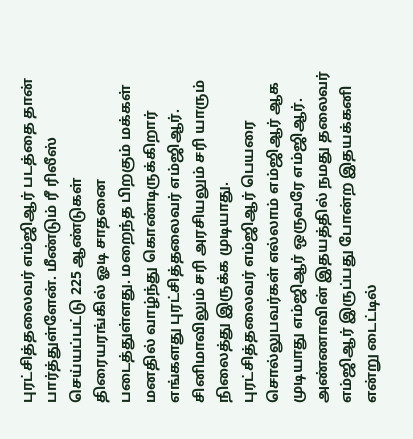புரட்சித்தலைவர் எம்ஜிஆர் படத்தை தான் பார்த்துள்ளேன். மீண்டும் ரீ ரிலீஸ் செய்யப்பட்டு 225 ஆண்டுகள் திரையரங்கில் ஓடி சாதனை படைத்துள்ளது. மறைந்த பிறகும் மக்கள் மனதில் வாழ்ந்து கொண்டிருக்கிறார் எங்களது புரட்சித்தலைவர் எம்ஜிஆர். சினிமாவிலும் சரி அரசியலும் சரி யாரும் நிலைத்து இருக்க முடியாது. புரட்சித்தலைவர் எம்ஜிஆர் பெயரை சொல்லுபவர்கள் எல்லாம் எம்ஜிஆர் ஆக முடியாது எம்ஜிஆர் ஒருவரே எம்ஜிஆர். அண்ணாவின் இதயத்தில் நமது தலைவர் எம்ஜிஆர் இருப்பது போன்ற இதயக்கனி என்று டைட்டில்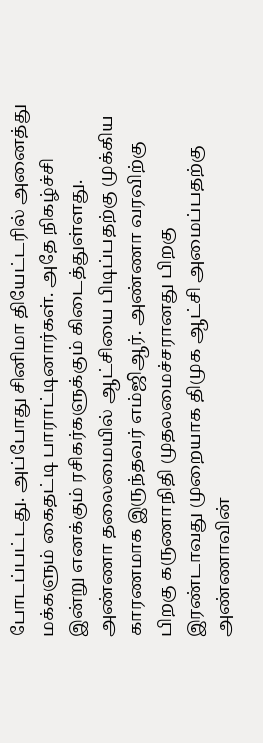போடப்பட்டது. அப்போது சினிமா தியேட்டரில் அனைத்து மக்களும் கைதட்டி பாராட்டினார்கள். அதே நிகழ்ச்சி இன்று எனக்கும் ரசிகர்களுக்கும் கிடைத்துள்ளது.
அண்ணா தலைமையில் ஆட்சியை பிடிப்பதற்கு முக்கிய காரணமாக இருந்தவர் எம்ஜிஆர். அண்ணா வரவிற்கு பிறகு கருணாநிதி முதலமைச்சரானது பிறகு இரண்டாவது முறையாக திமுக ஆட்சி அமைப்பதற்கு அண்ணாவின்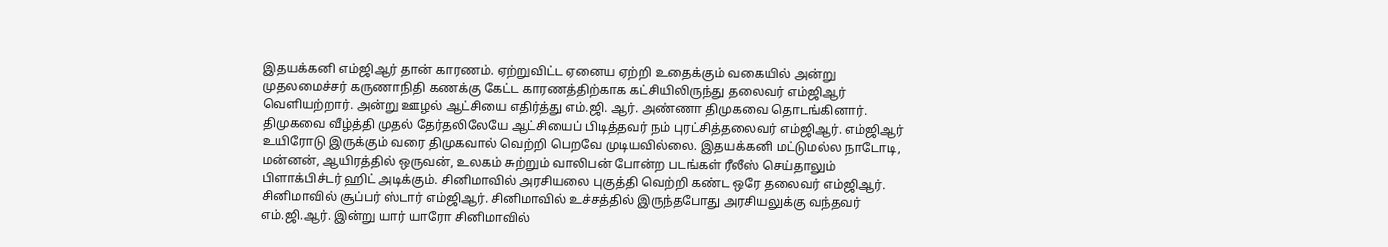இதயக்கனி எம்ஜிஆர் தான் காரணம். ஏற்றுவிட்ட ஏனைய ஏற்றி உதைக்கும் வகையில் அன்று முதலமைச்சர் கருணாநிதி கணக்கு கேட்ட காரணத்திற்காக கட்சியிலிருந்து தலைவர் எம்ஜிஆர் வெளியற்றார். அன்று ஊழல் ஆட்சியை எதிர்த்து எம்.ஜி. ஆர். அண்ணா திமுகவை தொடங்கினார். திமுகவை வீழ்த்தி முதல் தேர்தலிலேயே ஆட்சியைப் பிடித்தவர் நம் புரட்சித்தலைவர் எம்ஜிஆர். எம்ஜிஆர் உயிரோடு இருக்கும் வரை திமுகவால் வெற்றி பெறவே முடியவில்லை. இதயக்கனி மட்டுமல்ல நாடோடி, மன்னன், ஆயிரத்தில் ஒருவன், உலகம் சுற்றும் வாலிபன் போன்ற படங்கள் ரீலீஸ் செய்தாலும் பிளாக்பிச்டர் ஹிட் அடிக்கும். சினிமாவில் அரசியலை புகுத்தி வெற்றி கண்ட ஒரே தலைவர் எம்ஜிஆர். சினிமாவில் சூப்பர் ஸ்டார் எம்ஜிஆர். சினிமாவில் உச்சத்தில் இருந்தபோது அரசியலுக்கு வந்தவர் எம்.ஜி.ஆர். இன்று யார் யாரோ சினிமாவில்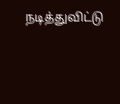நடித்துவிட்டு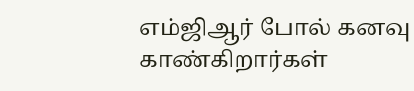எம்ஜிஆர் போல் கனவு காண்கிறார்கள்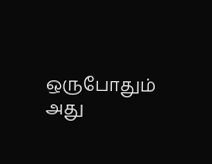ஒருபோதும் அது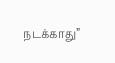நடக்காது”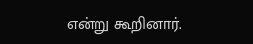என்று கூறினார்.